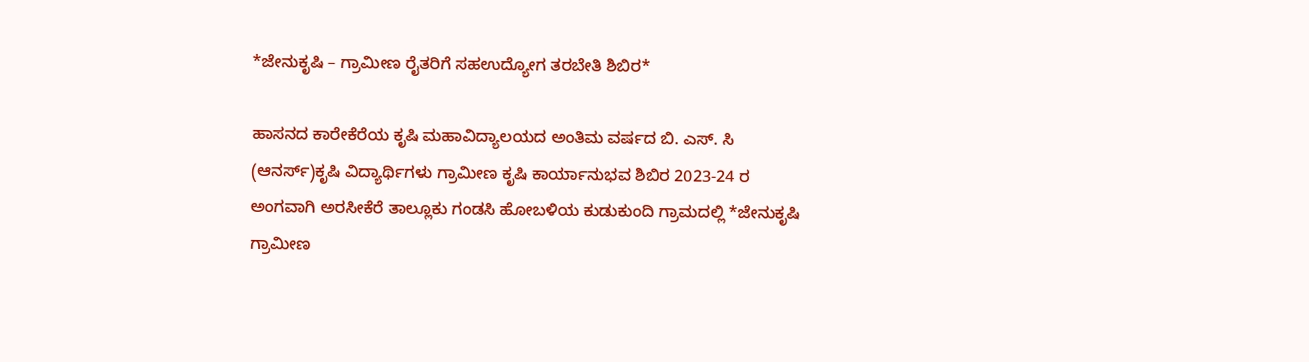*ಜೇನುಕೃಷಿ – ಗ್ರಾಮೀಣ ರೈತರಿಗೆ ಸಹಉದ್ಯೋಗ ತರಬೇತಿ ಶಿಬಿರ*

ಹಾಸನದ ಕಾರೇಕೆರೆಯ ಕೃಷಿ ಮಹಾವಿದ್ಯಾಲಯದ ಅಂತಿಮ ವರ್ಷದ ಬಿ. ಎಸ್. ಸಿ (ಆನರ್ಸ್)ಕೃಷಿ ವಿದ್ಯಾರ್ಥಿಗಳು ಗ್ರಾಮೀಣ ಕೃಷಿ ಕಾರ್ಯಾನುಭವ ಶಿಬಿರ 2023-24 ರ ಅಂಗವಾಗಿ ಅರಸೀಕೆರೆ ತಾಲ್ಲೂಕು ಗಂಡಸಿ ಹೋಬಳಿಯ ಕುಡುಕುಂದಿ ಗ್ರಾಮದಲ್ಲಿ *ಜೇನುಕೃಷಿ ಗ್ರಾಮೀಣ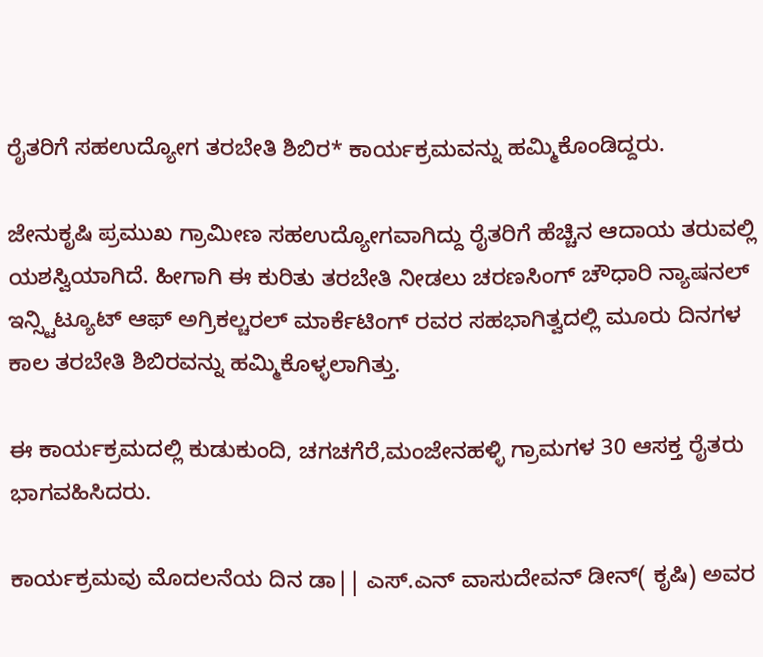ರೈತರಿಗೆ ಸಹಉದ್ಯೋಗ ತರಬೇತಿ ಶಿಬಿರ* ಕಾರ್ಯಕ್ರಮವನ್ನು ಹಮ್ಮಿಕೊಂಡಿದ್ದರು.

ಜೇನುಕೃಷಿ ಪ್ರಮುಖ ಗ್ರಾಮೀಣ ಸಹಉದ್ಯೋಗವಾಗಿದ್ದು ರೈತರಿಗೆ ಹೆಚ್ಚಿನ ಆದಾಯ ತರುವಲ್ಲಿ ಯಶಸ್ವಿಯಾಗಿದೆ. ಹೀಗಾಗಿ ಈ ಕುರಿತು ತರಬೇತಿ ನೀಡಲು ಚರಣಸಿಂಗ್ ಚೌಧಾರಿ ನ್ಯಾಷನಲ್ ಇನ್ಸ್ಟಿಟ್ಯೂಟ್ ಆಫ್ ಅಗ್ರಿಕಲ್ಚರಲ್ ಮಾರ್ಕೆಟಿಂಗ್ ರವರ ಸಹಭಾಗಿತ್ವದಲ್ಲಿ ಮೂರು ದಿನಗಳ ಕಾಲ ತರಬೇತಿ ಶಿಬಿರವನ್ನು ಹಮ್ಮಿಕೊಳ್ಳಲಾಗಿತ್ತು.

ಈ ಕಾರ್ಯಕ್ರಮದಲ್ಲಿ ಕುಡುಕುಂದಿ, ಚಗಚಗೆರೆ,ಮಂಜೇನಹಳ್ಳಿ ಗ್ರಾಮಗಳ 30 ಆಸಕ್ತ ರೈತರು ಭಾಗವಹಿಸಿದರು.

ಕಾರ್ಯಕ್ರಮವು ಮೊದಲನೆಯ ದಿನ ಡಾ|| ಎಸ್.ಎನ್ ವಾಸುದೇವನ್ ಡೀನ್( ಕೃಷಿ) ಅವರ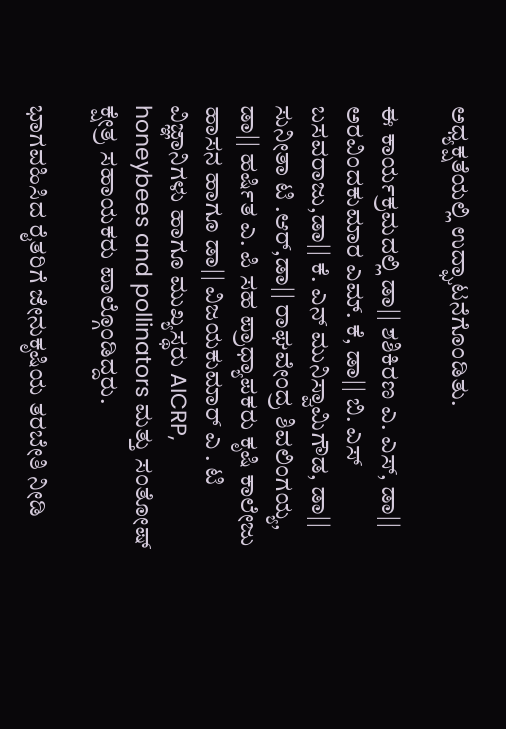ಅಧ್ಯಕ್ಷತೆಯಲ್ಲಿ ಉದ್ಘಾಟನೆಗೊಂಡಿತು.

ಈ ಕಾರ್ಯಕ್ರಮದಲ್ಲಿ ಡಾ|| ಶಶಿಕಿರಣ ಎ. ಎಸ್, ಡಾ|| ಅರವಿಂದಕುಮಾರ ಎಮ್. ಕೆ, ಡಾ|| ಬಿ. ಎಸ್ ಬಸವರಾಜು,ಡಾ|| ಕೆ. ಎನ್ ಮುನಿಸ್ವಾಮಿಗೌಡ, ಡಾ|| ಸುನೀತಾ ಟಿ .ಆರ್,ಡಾ|| ರಾಘವೇಂದ್ರ ಶಿವಲಿಂಗಯ್ಯ, ಡಾ|| ಹರ್ಷಿತ ಎ. ಪಿ ಸಹ ಪ್ರಾಧ್ಯಾಪಕರು ಕೃಷಿ ಕಾಲೇಜು ಹಾಸನ ಹಾಗೂ ಡಾ|| ವಿಜಯಕುಮಾರ್ ಎ . ಟಿ ವಿಜ್ಞಾನಿಗಳು ಹಾಗೂ ಮುಖ್ಯಸ್ಥರು AICRP, honeybees and pollinators ಮತ್ತು ಸಂತೋಷ್ ಕ್ಷೇತ್ರ ಸಹಾಯಕರು ಪಾಲ್ಗೊಂಡಿದ್ದರು.

ಭಾಗವಹಿಸಿದ ರೈತರಿಗೆ ಜೇನುಕೃಷಿಯ ತರಬೇತಿ ನೀಡಿ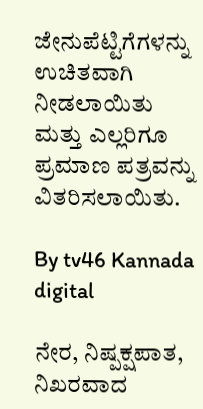ಜೇನುಪೆಟ್ಟಿಗೆಗಳನ್ನು ಉಚಿತವಾಗಿ ನೀಡಲಾಯಿತು ಮತ್ತು ಎಲ್ಲರಿಗೂ ಪ್ರಮಾಣ ಪತ್ರವನ್ನು ವಿತರಿಸಲಾಯಿತು.

By tv46 Kannada digital

ನೇರ, ನಿಷ್ಪಕ್ಷಪಾತ, ನಿಖರವಾದ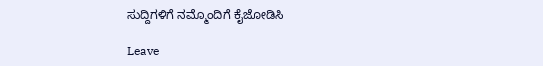ಸುದ್ದಿಗಳಿಗೆ ನಮ್ಮೊಂದಿಗೆ ಕೈಜೋಡಿಸಿ

Leave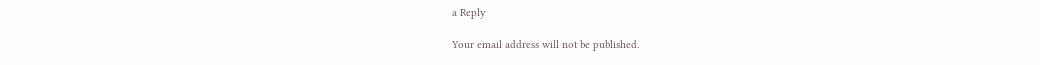a Reply

Your email address will not be published.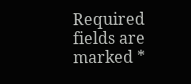Required fields are marked *